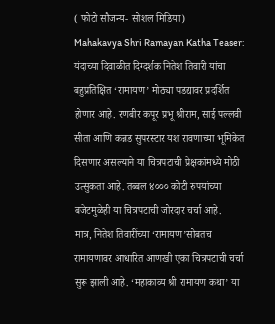( फोटो सौजन्य- सोशल मिडिया)
Mahakavya Shri Ramayan Katha Teaser: यंदाच्या दिवाळीत दिग्दर्शक नितेश तिवारी यांचा बहुप्रतिक्षित ‘रामायण’ मोठ्या पडद्यावर प्रदर्शित होणार आहे. रणबीर कपूर प्रभू श्रीराम, साई पल्लवी सीता आणि कन्नड सुपरस्टार यश रावणाच्या भूमिकेत दिसणार असल्याने या चित्रपटाची प्रेक्षकांमध्ये मोठी उत्सुकता आहे. तब्बल ४००० कोटी रुपयांच्या बजेटमुळेही या चित्रपटाची जोरदार चर्चा आहे.
मात्र, नितेश तिवारींच्या ‘रामायण’सोबतच रामायणावर आधारित आणखी एका चित्रपटाची चर्चा सुरू झाली आहे. ‘महाकाव्य श्री रामायण कथा’ या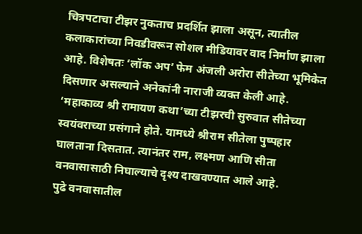चित्रपटाचा टीझर नुकताच प्रदर्शित झाला असून, त्यातील कलाकारांच्या निवडीवरून सोशल मीडियावर वाद निर्माण झाला आहे. विशेषतः ‘लॉक अप’ फेम अंजली अरोरा सीतेच्या भूमिकेत दिसणार असल्याने अनेकांनी नाराजी व्यक्त केली आहे.
‘महाकाव्य श्री रामायण कथा’च्या टीझरची सुरुवात सीतेच्या स्वयंवराच्या प्रसंगाने होते. यामध्ये श्रीराम सीतेला पुष्पहार घालताना दिसतात. त्यानंतर राम, लक्ष्मण आणि सीता वनवासासाठी निघाल्याचे दृश्य दाखवण्यात आले आहे.
पुढे वनवासातील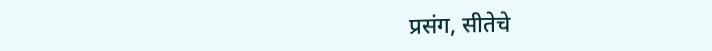प्रसंग, सीतेचे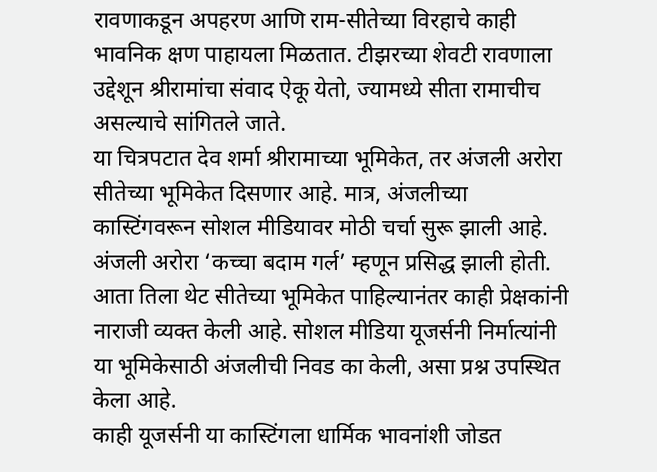रावणाकडून अपहरण आणि राम-सीतेच्या विरहाचे काही भावनिक क्षण पाहायला मिळतात. टीझरच्या शेवटी रावणाला उद्देशून श्रीरामांचा संवाद ऐकू येतो, ज्यामध्ये सीता रामाचीच असल्याचे सांगितले जाते.
या चित्रपटात देव शर्मा श्रीरामाच्या भूमिकेत, तर अंजली अरोरा सीतेच्या भूमिकेत दिसणार आहे. मात्र, अंजलीच्या कास्टिंगवरून सोशल मीडियावर मोठी चर्चा सुरू झाली आहे.
अंजली अरोरा ‘कच्चा बदाम गर्ल’ म्हणून प्रसिद्ध झाली होती. आता तिला थेट सीतेच्या भूमिकेत पाहिल्यानंतर काही प्रेक्षकांनी नाराजी व्यक्त केली आहे. सोशल मीडिया यूजर्सनी निर्मात्यांनी या भूमिकेसाठी अंजलीची निवड का केली, असा प्रश्न उपस्थित केला आहे.
काही यूजर्सनी या कास्टिंगला धार्मिक भावनांशी जोडत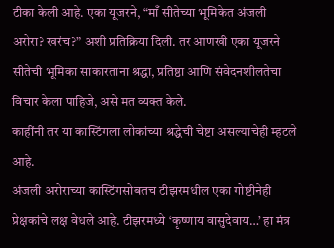टीका केली आहे. एका यूजरने, “माँ सीतेच्या भूमिकेत अंजली अरोरा? खरंच?” अशी प्रतिक्रिया दिली. तर आणखी एका यूजरने सीतेची भूमिका साकारताना श्रद्धा, प्रतिष्ठा आणि संवेदनशीलतेचा विचार केला पाहिजे, असे मत व्यक्त केले.
काहींनी तर या कास्टिंगला लोकांच्या श्रद्धेची चेष्टा असल्याचेही म्हटले आहे.
अंजली अरोराच्या कास्टिंगसोबतच टीझरमधील एका गोष्टीनेही प्रेक्षकांचे लक्ष वेधले आहे. टीझरमध्ये ‘कृष्णाय वासुदेवाय…’ हा मंत्र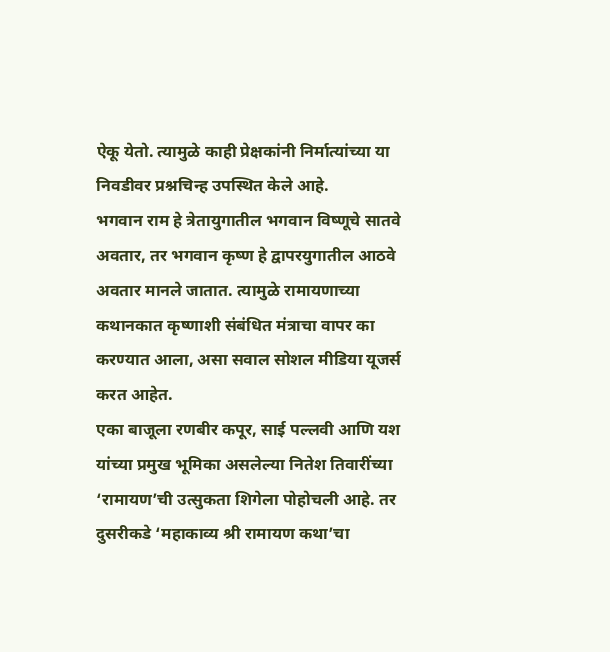ऐकू येतो. त्यामुळे काही प्रेक्षकांनी निर्मात्यांच्या या निवडीवर प्रश्नचिन्ह उपस्थित केले आहे.
भगवान राम हे त्रेतायुगातील भगवान विष्णूचे सातवे अवतार, तर भगवान कृष्ण हे द्वापरयुगातील आठवे अवतार मानले जातात. त्यामुळे रामायणाच्या कथानकात कृष्णाशी संबंधित मंत्राचा वापर का करण्यात आला, असा सवाल सोशल मीडिया यूजर्स करत आहेत.
एका बाजूला रणबीर कपूर, साई पल्लवी आणि यश यांच्या प्रमुख भूमिका असलेल्या नितेश तिवारींच्या ‘रामायण’ची उत्सुकता शिगेला पोहोचली आहे. तर दुसरीकडे ‘महाकाव्य श्री रामायण कथा’चा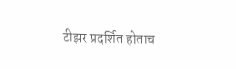टीझर प्रदर्शित होताच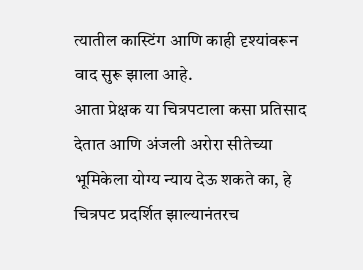त्यातील कास्टिंग आणि काही दृश्यांवरून वाद सुरू झाला आहे.
आता प्रेक्षक या चित्रपटाला कसा प्रतिसाद देतात आणि अंजली अरोरा सीतेच्या भूमिकेला योग्य न्याय देऊ शकते का, हे चित्रपट प्रदर्शित झाल्यानंतरच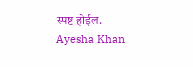स्पष्ट होईल.
Ayesha Khan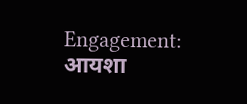Engagement: आयशा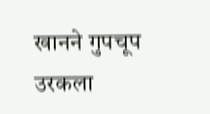खानने गुपचूप उरकला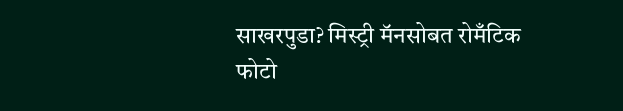साखरपुडा? मिस्ट्री मॅनसोबत रोमँटिक फोटो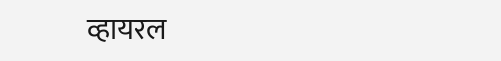व्हायरल